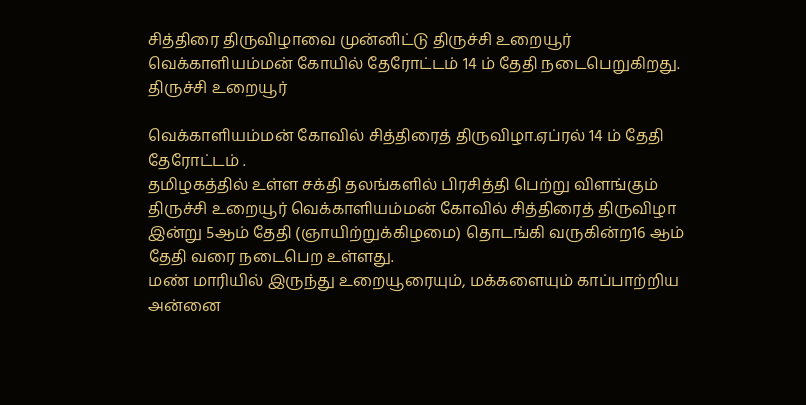சித்திரை திருவிழாவை முன்னிட்டு திருச்சி உறையூர் வெக்காளியம்மன் கோயில் தேரோட்டம் 14 ம் தேதி நடைபெறுகிறது.
திருச்சி உறையூர்

வெக்காளியம்மன் கோவில் சித்திரைத் திருவிழா.ஏப்ரல் 14 ம் தேதி தேரோட்டம் .
தமிழகத்தில் உள்ள சக்தி தலங்களில் பிரசித்தி பெற்று விளங்கும் திருச்சி உறையூர் வெக்காளியம்மன் கோவில் சித்திரைத் திருவிழா இன்று 5ஆம் தேதி (ஞாயிற்றுக்கிழமை) தொடங்கி வருகின்ற16 ஆம் தேதி வரை நடைபெற உள்ளது.
மண் மாரியில் இருந்து உறையூரையும், மக்களையும் காப்பாற்றிய அன்னை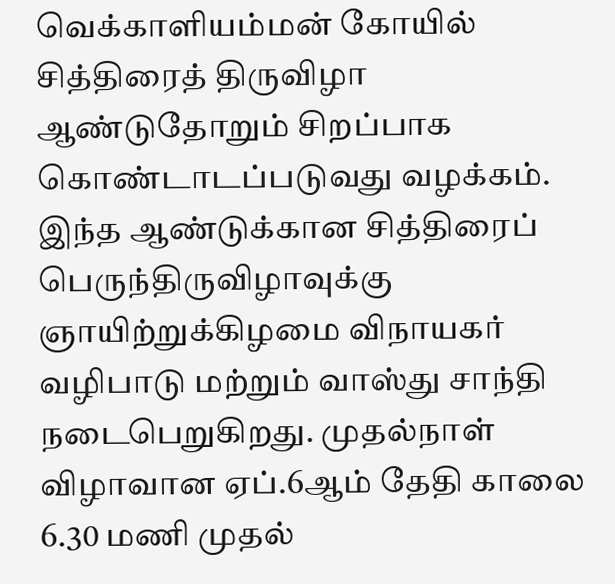வெக்காளியம்மன் கோயில் சித்திரைத் திருவிழா ஆண்டுதோறும் சிறப்பாக கொண்டாடப்படுவது வழக்கம். இந்த ஆண்டுக்கான சித்திரைப் பெருந்திருவிழாவுக்கு ஞாயிற்றுக்கிழமை விநாயகர் வழிபாடு மற்றும் வாஸ்து சாந்தி நடைபெறுகிறது. முதல்நாள் விழாவான ஏப்.6ஆம் தேதி காலை 6.30 மணி முதல்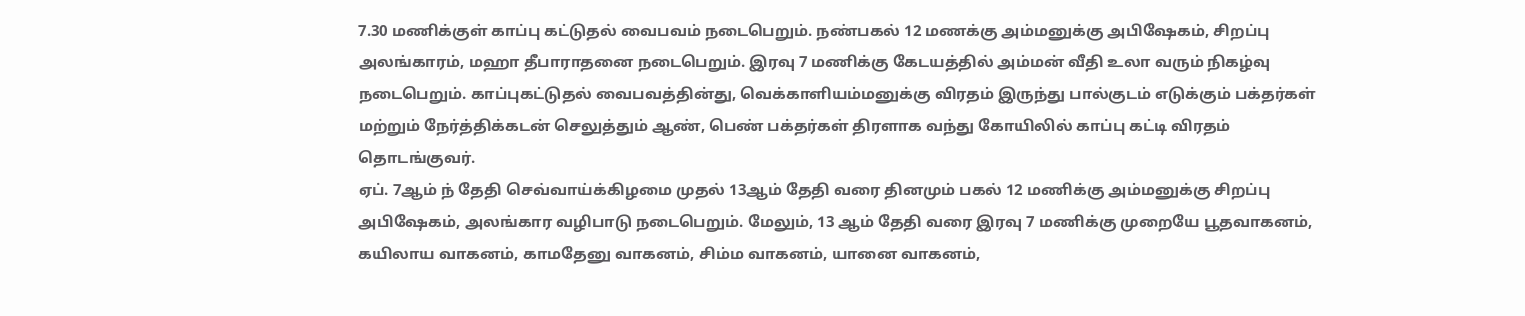7.30 மணிக்குள் காப்பு கட்டுதல் வைபவம் நடைபெறும். நண்பகல் 12 மணக்கு அம்மனுக்கு அபிஷேகம், சிறப்பு அலங்காரம், மஹா தீபாராதனை நடைபெறும். இரவு 7 மணிக்கு கேடயத்தில் அம்மன் வீதி உலா வரும் நிகழ்வு நடைபெறும். காப்புகட்டுதல் வைபவத்தின்து, வெக்காளியம்மனுக்கு விரதம் இருந்து பால்குடம் எடுக்கும் பக்தர்கள் மற்றும் நேர்த்திக்கடன் செலுத்தும் ஆண், பெண் பக்தர்கள் திரளாக வந்து கோயிலில் காப்பு கட்டி விரதம் தொடங்குவர்.
ஏப். 7ஆம் ந் தேதி செவ்வாய்க்கிழமை முதல் 13ஆம் தேதி வரை தினமும் பகல் 12 மணிக்கு அம்மனுக்கு சிறப்பு அபிஷேகம், அலங்கார வழிபாடு நடைபெறும். மேலும், 13 ஆம் தேதி வரை இரவு 7 மணிக்கு முறையே பூதவாகனம், கயிலாய வாகனம், காமதேனு வாகனம், சிம்ம வாகனம், யானை வாகனம்,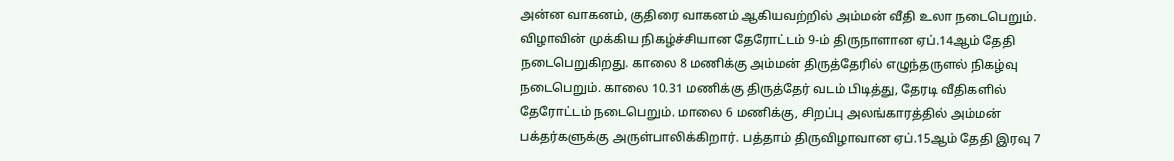அன்ன வாகனம், குதிரை வாகனம் ஆகியவற்றில் அம்மன் வீதி உலா நடைபெறும்.
விழாவின் முக்கிய நிகழ்ச்சியான தேரோட்டம் 9-ம் திருநாளான ஏப்.14ஆம் தேதி நடைபெறுகிறது. காலை 8 மணிக்கு அம்மன் திருத்தேரில் எழுந்தருளல் நிகழ்வு நடைபெறும். காலை 10.31 மணிக்கு திருத்தேர் வடம் பிடித்து, தேரடி வீதிகளில் தேரோட்டம் நடைபெறும். மாலை 6 மணிக்கு, சிறப்பு அலங்காரத்தில் அம்மன் பக்தர்களுக்கு அருள்பாலிக்கிறார். பத்தாம் திருவிழாவான ஏப்.15ஆம் தேதி இரவு 7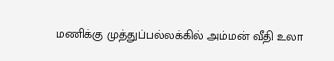மணிக்கு முத்துப்பல்லக்கில் அம்மன் வீதி உலா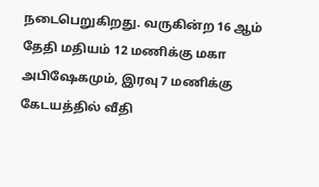நடைபெறுகிறது. வருகின்ற 16 ஆம் தேதி மதியம் 12 மணிக்கு மகா அபிஷேகமும், இரவு 7 மணிக்கு கேடயத்தில் வீதி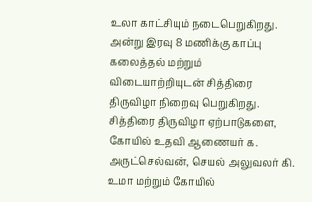உலா காட்சியும் நடைபெறுகிறது. அன்று இரவு 8 மணிக்கு காப்பு கலைத்தல் மற்றும் விடையாற்றியுடன் சித்திரை திருவிழா நிறைவு பெறுகிறது.
சித்திரை திருவிழா ஏற்பாடுகளை, கோயில் உதவி ஆணையர் க. அருட்செல்வன், செயல் அலுவலர் கி. உமா மற்றும் கோயில்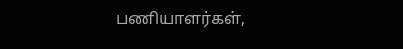பணியாளர்கள்,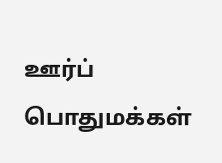ஊர்ப் பொதுமக்கள்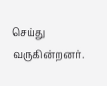செய்து வருகின்றனர்.